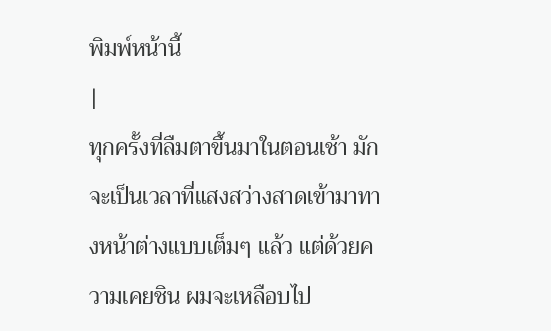พิมพ์หน้านี้
|
ทุกครั้งที่ลืมตาขึ้นมาในตอนเช้า มักจะเป็นเวลาที่แสงสว่างสาดเข้ามาทางหน้าต่างแบบเต็มๆ แล้ว แต่ด้วยความเคยชิน ผมจะเหลือบไป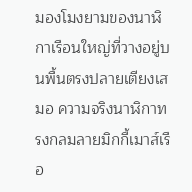มองโมงยามของนาฬิกาเรือนใหญ่ที่วางอยู่บนพื้นตรงปลายเตียงเสมอ ความจริงนาฬิกาทรงกลมลายมิกกี้เมาส์เรือ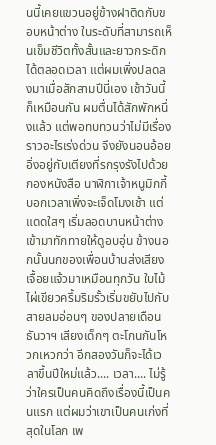นนี้เคยแขวนอยู่ข้างฝาติดกับขอบหน้าต่าง ในระดับที่สามารถเห็นเข็มชีวิตทั้งสั้นและยาวกระดิกได้ตลอดเวลา แต่ผมเพิ่งปลดลงมาเมื่อสักสามปีนี่เอง เช้าวันนี้ก็เหมือนกัน ผมตื่นได้สักพักหนึ่งแล้ว แต่พอทบทวนว่าไม่มีเรื่องราวอะไรเร่งด่วน จึงยังนอนอ้อยอิ่งอยู่กับเตียงที่รกรุงรังไปด้วยกองหนังสือ นาฬิกาเจ้าหนูมิกกี้บอกเวลาเพิ่งจะเจ็ดโมงเช้า แต่แดดใสๆ เริ่มลอดบานหน้าต่างเข้ามาทักทายให้ดูอบอุ่น ข้างนอกนั้นนกของเพื่อนบ้านส่งเสียงเจื้อยแจ้วมาเหมือนทุกวัน ใบไม้ ไผ่เขียวครึ้มริมรั้วเริ่มขยับไปกับสายลมอ่อนๆ ของปลายเดือนธันวาฯ เสียงเด็กๆ ตะโกนกันโหวกเหวกว่า อีกสองวันก็จะได้เวลาขึ้นปีใหม่แล้ว.... เวลา.... ไม่รู้ว่าใครเป็นคนคิดถึงเรื่องนี้เป็นคนแรก แต่ผมว่าเขาเป็นคนเก่งที่สุดในโลก เพ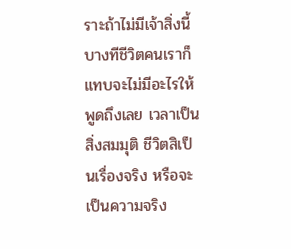ราะถ้าไม่มีเจ้าสิ่งนี้ บางทีชีวิตคนเราก็แทบจะไม่มีอะไรให้พูดถึงเลย เวลาเป็นสิ่งสมมุติ ชีวิตสิเป็นเรื่องจริง หรือจะเป็นความจริง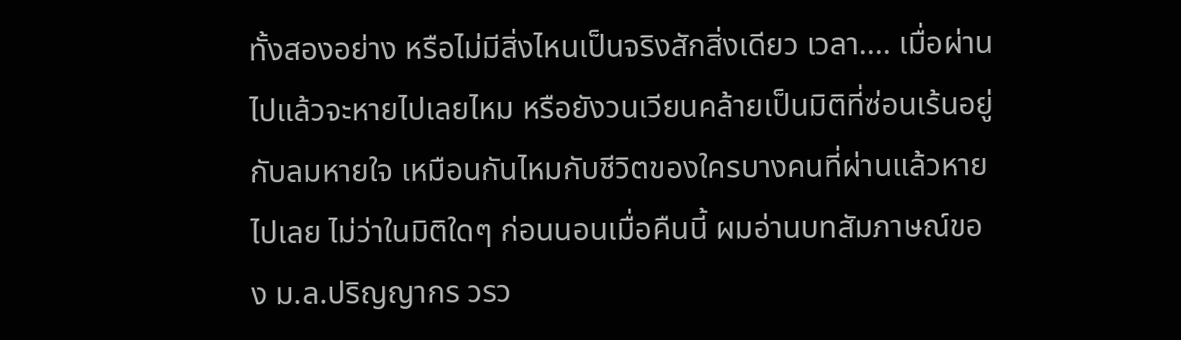ทั้งสองอย่าง หรือไม่มีสิ่งไหนเป็นจริงสักสิ่งเดียว เวลา.... เมื่อผ่านไปแล้วจะหายไปเลยไหม หรือยังวนเวียนคล้ายเป็นมิติที่ซ่อนเร้นอยู่กับลมหายใจ เหมือนกันไหมกับชีวิตของใครบางคนที่ผ่านแล้วหายไปเลย ไม่ว่าในมิติใดๆ ก่อนนอนเมื่อคืนนี้ ผมอ่านบทสัมภาษณ์ของ ม.ล.ปริญญากร วรว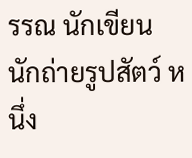รรณ นักเขียน นักถ่ายรูปสัตว์ หนึ่ง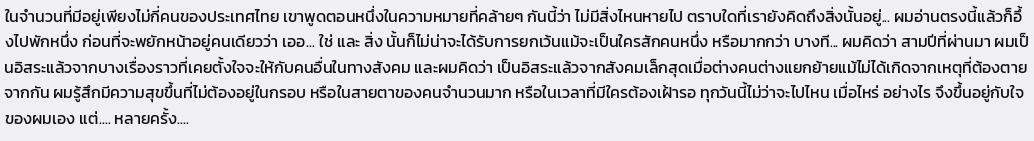ในจำนวนที่มีอยู่เพียงไม่กี่คนของประเทศไทย เขาพูดตอนหนึ่งในความหมายที่คล้ายๆ กันนี้ว่า ไม่มีสิ่งไหนหายไป ตราบใดที่เรายังคิดถึงสิ่งนั้นอยู่... ผมอ่านตรงนี้แล้วก็อึ้งไปพักหนึ่ง ก่อนที่จะพยักหน้าอยู่คนเดียวว่า เออ... ใช่ และ สิ่ง นั้นก็ไม่น่าจะได้รับการยกเว้นแม้จะเป็นใครสักคนหนึ่ง หรือมากกว่า บางที... ผมคิดว่า สามปีที่ผ่านมา ผมเป็นอิสระแล้วจากบางเรื่องราวที่เคยตั้งใจจะให้กับคนอื่นในทางสังคม และผมคิดว่า เป็นอิสระแล้วจากสังคมเล็กสุดเมื่อต่างคนต่างแยกย้ายแม้ไม่ได้เกิดจากเหตุที่ต้องตายจากกัน ผมรู้สึกมีความสุขขึ้นที่ไม่ต้องอยู่ในกรอบ หรือในสายตาของคนจำนวนมาก หรือในเวลาที่มีใครต้องเฝ้ารอ ทุกวันนี้ไม่ว่าจะไปไหน เมื่อไหร่ อย่างไร จึงขึ้นอยู่กับใจของผมเอง แต่.... หลายครั้ง....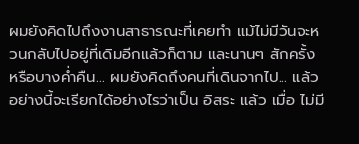ผมยังคิดไปถึงงานสาธารณะที่เคยทำ แม้ไม่มีวันจะหวนกลับไปอยู่ที่เดิมอีกแล้วก็ตาม และนานๆ สักครั้ง หรือบางค่ำคืน... ผมยังคิดถึงคนที่เดินจากไป... แล้วอย่างนี้จะเรียกได้อย่างไรว่าเป็น อิสระ แล้ว เมื่อ ไม่มี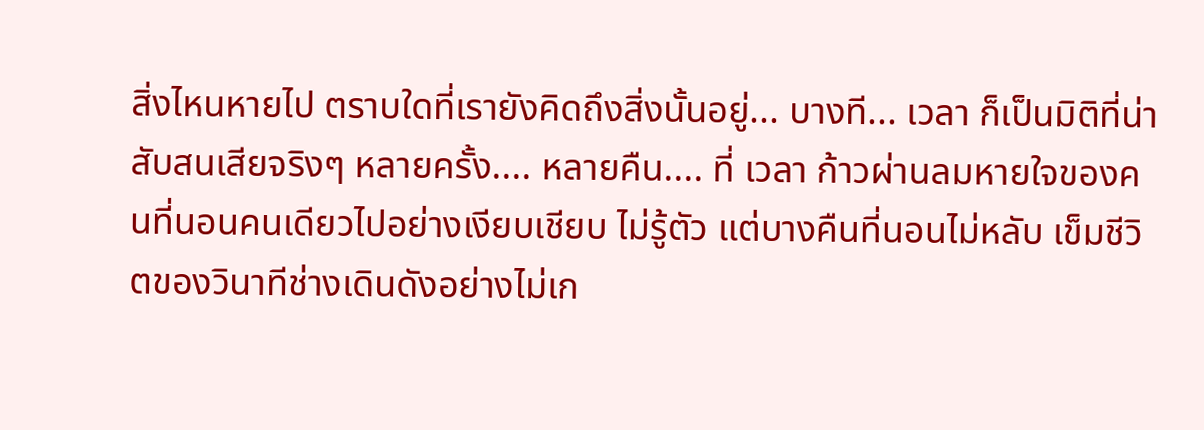สิ่งไหนหายไป ตราบใดที่เรายังคิดถึงสิ่งนั้นอยู่... บางที... เวลา ก็เป็นมิติที่น่าสับสนเสียจริงๆ หลายครั้ง.... หลายคืน.... ที่ เวลา ก้าวผ่านลมหายใจของคนที่นอนคนเดียวไปอย่างเงียบเชียบ ไม่รู้ตัว แต่บางคืนที่นอนไม่หลับ เข็มชีวิตของวินาทีช่างเดินดังอย่างไม่เก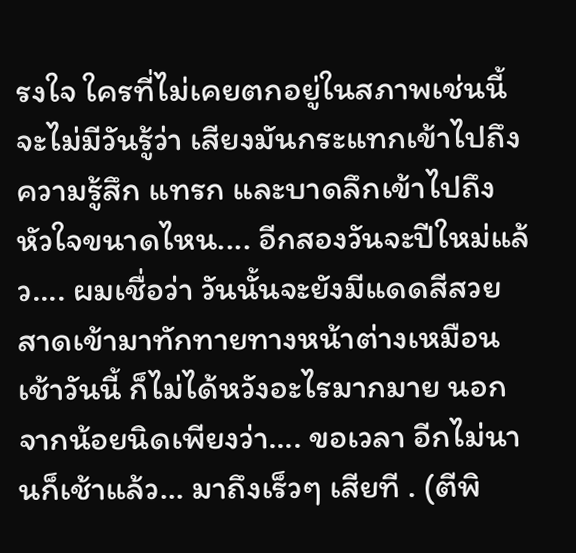รงใจ ใครที่ไม่เคยตกอยู่ในสภาพเช่นนี้จะไม่มีวันรู้ว่า เสียงมันกระแทกเข้าไปถึงความรู้สึก แทรก และบาดลึกเข้าไปถึงหัวใจขนาดไหน.... อีกสองวันจะปีใหม่แล้ว.... ผมเชื่อว่า วันนั้นจะยังมีแดดสีสวยสาดเข้ามาทักทายทางหน้าต่างเหมือนเช้าวันนี้ ก็ไม่ได้หวังอะไรมากมาย นอกจากน้อยนิดเพียงว่า.... ขอเวลา อีกไม่นานก็เช้าแล้ว... มาถึงเร็วๆ เสียที . (ตีพิ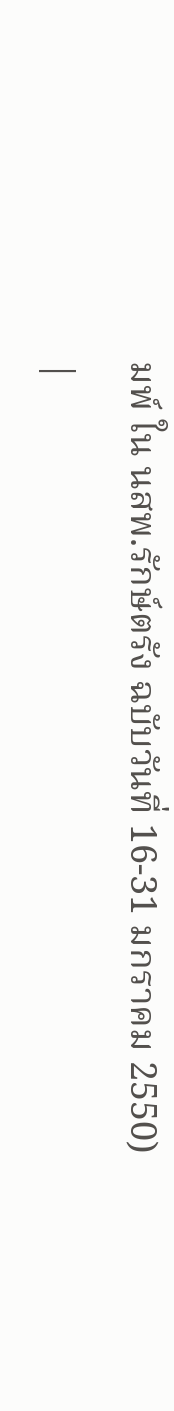มพ์ ใน นสพ.รักษ์ตรัง ฉบับวันที่ 16-31 มกราคม 2550)
|